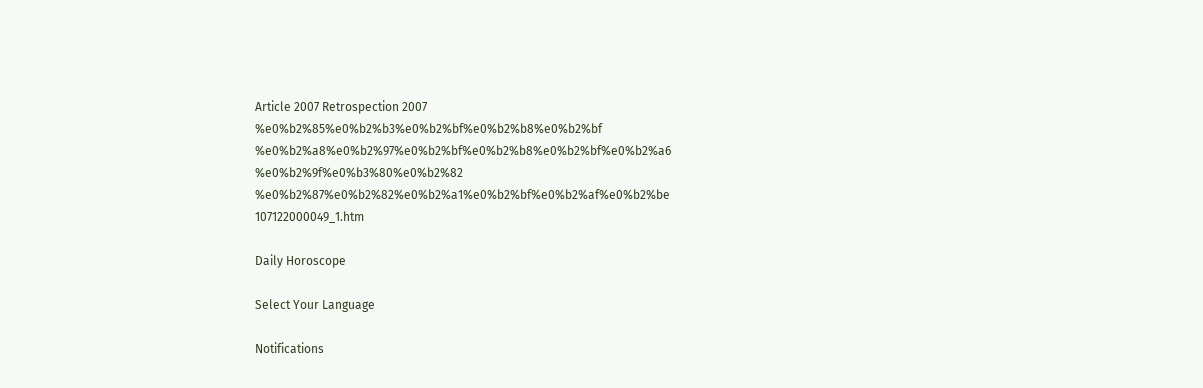Article 2007 Retrospection 2007 %e0%b2%85%e0%b2%b3%e0%b2%bf%e0%b2%b8%e0%b2%bf %e0%b2%a8%e0%b2%97%e0%b2%bf%e0%b2%b8%e0%b2%bf%e0%b2%a6 %e0%b2%9f%e0%b3%80%e0%b2%82 %e0%b2%87%e0%b2%82%e0%b2%a1%e0%b2%bf%e0%b2%af%e0%b2%be 107122000049_1.htm

Daily Horoscope

Select Your Language

Notifications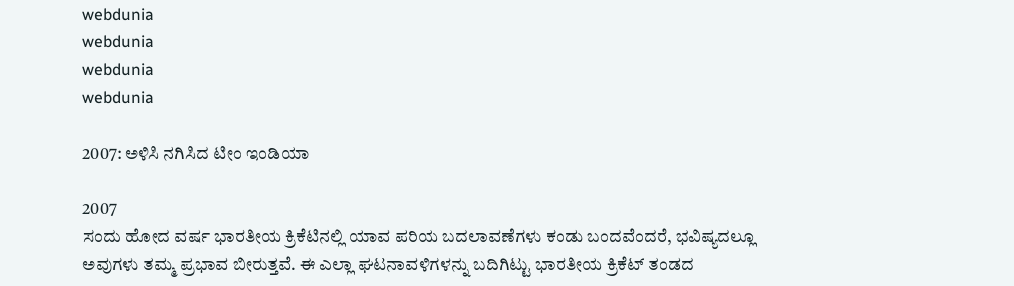webdunia
webdunia
webdunia
webdunia

2007: ಅಳಿಸಿ ನಗಿಸಿದ ಟೀಂ ಇಂಡಿಯಾ

2007
ಸಂದು ಹೋದ ವರ್ಷ ಭಾರತೀಯ ಕ್ರಿಕೆಟಿನಲ್ಲಿ ಯಾವ ಪರಿಯ ಬದಲಾವಣೆಗಳು ಕಂಡು ಬಂದವೆಂದರೆ, ಭವಿಷ್ಯದಲ್ಲೂ ಅವುಗಳು ತಮ್ಮ ಪ್ರಭಾವ ಬೀರುತ್ತವೆ. ಈ ಎಲ್ಲಾ ಘಟನಾವಳಿಗಳನ್ನು ಬದಿಗಿಟ್ಟು ಭಾರತೀಯ ಕ್ರಿಕೆಟ್ ತಂಡದ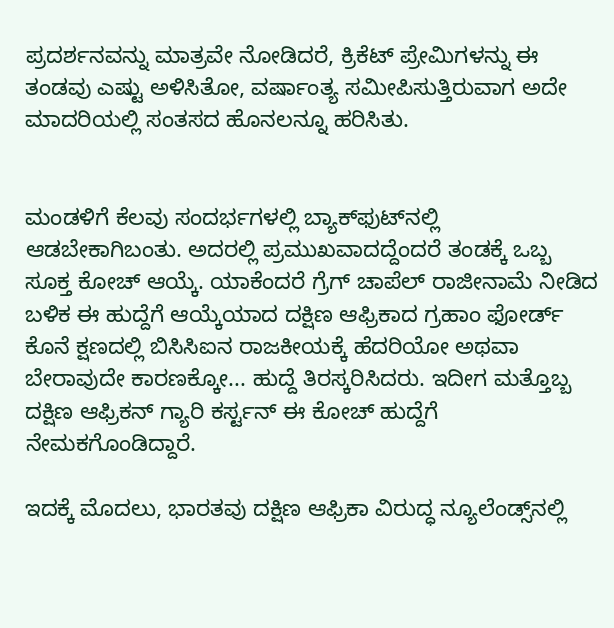ಪ್ರದರ್ಶನವನ್ನು ಮಾತ್ರವೇ ನೋಡಿದರೆ, ಕ್ರಿಕೆಟ್ ಪ್ರೇಮಿಗಳನ್ನು ಈ ತಂಡವು ಎಷ್ಟು ಅಳಿಸಿತೋ, ವರ್ಷಾಂತ್ಯ ಸಮೀಪಿಸುತ್ತಿರುವಾಗ ಅದೇ ಮಾದರಿಯಲ್ಲಿ ಸಂತಸದ ಹೊನಲನ್ನೂ ಹರಿಸಿತು.


ಮಂಡಳಿಗೆ ಕೆಲವು ಸಂದರ್ಭಗಳಲ್ಲಿ ಬ್ಯಾಕ್‌ಫುಟ್‌ನಲ್ಲಿ ಆಡಬೇಕಾಗಿಬಂತು. ಅದರಲ್ಲಿ ಪ್ರಮುಖವಾದದ್ದೆಂದರೆ ತಂಡಕ್ಕೆ ಒಬ್ಬ ಸೂಕ್ತ ಕೋಚ್ ಆಯ್ಕೆ. ಯಾಕೆಂದರೆ ಗ್ರೆಗ್ ಚಾಪೆಲ್ ರಾಜೀನಾಮೆ ನೀಡಿದ ಬಳಿಕ ಈ ಹುದ್ದೆಗೆ ಆಯ್ಕೆಯಾದ ದಕ್ಷಿಣ ಆಫ್ರಿಕಾದ ಗ್ರಹಾಂ ಫೋರ್ಡ್ ಕೊನೆ ಕ್ಷಣದಲ್ಲಿ ಬಿಸಿಸಿಐನ ರಾಜಕೀಯಕ್ಕೆ ಹೆದರಿಯೋ ಅಥವಾ ಬೇರಾವುದೇ ಕಾರಣಕ್ಕೋ... ಹುದ್ದೆ ತಿರಸ್ಕರಿಸಿದರು. ಇದೀಗ ಮತ್ತೊಬ್ಬ ದಕ್ಷಿಣ ಆಫ್ರಿಕನ್ ಗ್ಯಾರಿ ಕರ್ಸ್ಟನ್ ಈ ಕೋಚ್ ಹುದ್ದೆಗೆ ನೇಮಕಗೊಂಡಿದ್ದಾರೆ.

ಇದಕ್ಕೆ ಮೊದಲು, ಭಾರತವು ದಕ್ಷಿಣ ಆಫ್ರಿಕಾ ವಿರುದ್ಧ ನ್ಯೂಲೆಂಡ್ಸ್‌ನಲ್ಲಿ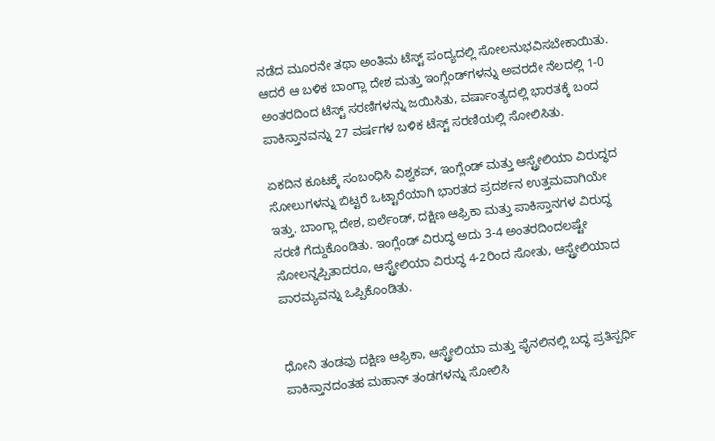ನಡೆದ ಮೂರನೇ ತಥಾ ಅಂತಿಮ ಟೆಸ್ಟ್ ಪಂದ್ಯದಲ್ಲಿ ಸೋಲನುಭವಿಸಬೇಕಾಯಿತು. ಆದರೆ ಆ ಬಳಿಕ ಬಾಂಗ್ಲಾ ದೇಶ ಮತ್ತು ಇಂಗ್ಲೆಂಡ್‌ಗಳನ್ನು ಅವರದೇ ನೆಲದಲ್ಲಿ 1-0 ಅಂತರದಿಂದ ಟೆಸ್ಟ್ ಸರಣಿಗಳನ್ನು ಜಯಿಸಿತು, ವರ್ಷಾಂತ್ಯದಲ್ಲಿ ಭಾರತಕ್ಕೆ ಬಂದ ಪಾಕಿಸ್ತಾನವನ್ನು 27 ವರ್ಷಗಳ ಬಳಿಕ ಟೆಸ್ಟ್ ಸರಣಿಯಲ್ಲಿ ಸೋಲಿಸಿತು.

ಏಕದಿನ ಕೂಟಕ್ಕೆ ಸಂಬಂಧಿಸಿ ವಿಶ್ವಕಪ್, ಇಂಗ್ಲೆಂಡ್ ಮತ್ತು ಆಸ್ಟ್ರೇಲಿಯಾ ವಿರುದ್ಧದ ಸೋಲುಗಳನ್ನು ಬಿಟ್ಟರೆ ಒಟ್ಟಾರೆಯಾಗಿ ಭಾರತದ ಪ್ರದರ್ಶನ ಉತ್ತಮವಾಗಿಯೇ ಇತ್ತು. ಬಾಂಗ್ಲಾ ದೇಶ, ಐರ್ಲೆಂಡ್, ದಕ್ಷಿಣ ಆಫ್ರಿಕಾ ಮತ್ತು ಪಾಕಿಸ್ತಾನಗಳ ವಿರುದ್ಧ ಸರಣಿ ಗೆದ್ದುಕೊಂಡಿತು. ಇಂಗ್ಲೆಂಡ್ ವಿರುದ್ಧ ಅದು 3-4 ಅಂತರದಿಂದಲಷ್ಟೇ ಸೋಲನ್ನಪ್ಪಿತಾದರೂ, ಆಸ್ಟ್ರೇಲಿಯಾ ವಿರುದ್ಧ 4-2ರಿಂದ ಸೋತು, ಆಸ್ಟ್ರೇಲಿಯಾದ ಪಾರಮ್ಯವನ್ನು ಒಪ್ಪಿಕೊಂಡಿತು.


ಧೋನಿ ತಂಡವು ದಕ್ಷಿಣ ಆಫ್ರಿಕಾ, ಆಸ್ಟ್ರೇಲಿಯಾ ಮತ್ತು ಫೈನಲಿನಲ್ಲಿ ಬದ್ಧ ಪ್ರತಿಸ್ಪರ್ಧಿ ಪಾಕಿಸ್ತಾನದಂತಹ ಮಹಾನ್ ತಂಡಗಳನ್ನು ಸೋಲಿಸಿ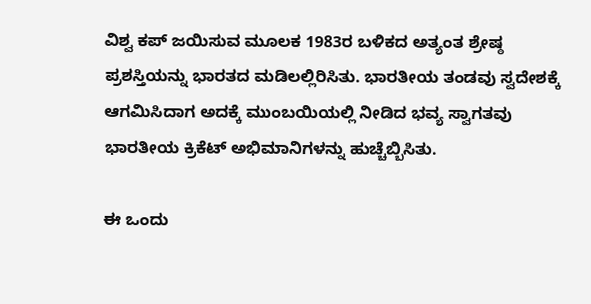ವಿಶ್ವ ಕಪ್ ಜಯಿಸುವ ಮೂಲಕ 1983ರ ಬಳಿಕದ ಅತ್ಯಂತ ಶ್ರೇಷ್ಠ ಪ್ರಶಸ್ತಿಯನ್ನು ಭಾರತದ ಮಡಿಲಲ್ಲಿರಿಸಿತು. ಭಾರತೀಯ ತಂಡವು ಸ್ವದೇಶಕ್ಕೆ ಆಗಮಿಸಿದಾಗ ಅದಕ್ಕೆ ಮುಂಬಯಿಯಲ್ಲಿ ನೀಡಿದ ಭವ್ಯ ಸ್ವಾಗತವು ಭಾರತೀಯ ಕ್ರಿಕೆಟ್ ಅಭಿಮಾನಿಗಳನ್ನು ಹುಚ್ಚೆಬ್ಬಿಸಿತು.

ಈ ಒಂದು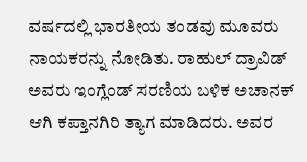ವರ್ಷದಲ್ಲಿ ಭಾರತೀಯ ತಂಡವು ಮೂವರು ನಾಯಕರನ್ನು ನೋಡಿತು. ರಾಹುಲ್ ದ್ರಾವಿಡ್ ಅವರು ಇಂಗ್ಲೆಂಡ್ ಸರಣಿಯ ಬಳಿಕ ಅಚಾನಕ್ ಆಗಿ ಕಪ್ತಾನಗಿರಿ ತ್ಯಾಗ ಮಾಡಿದರು. ಅವರ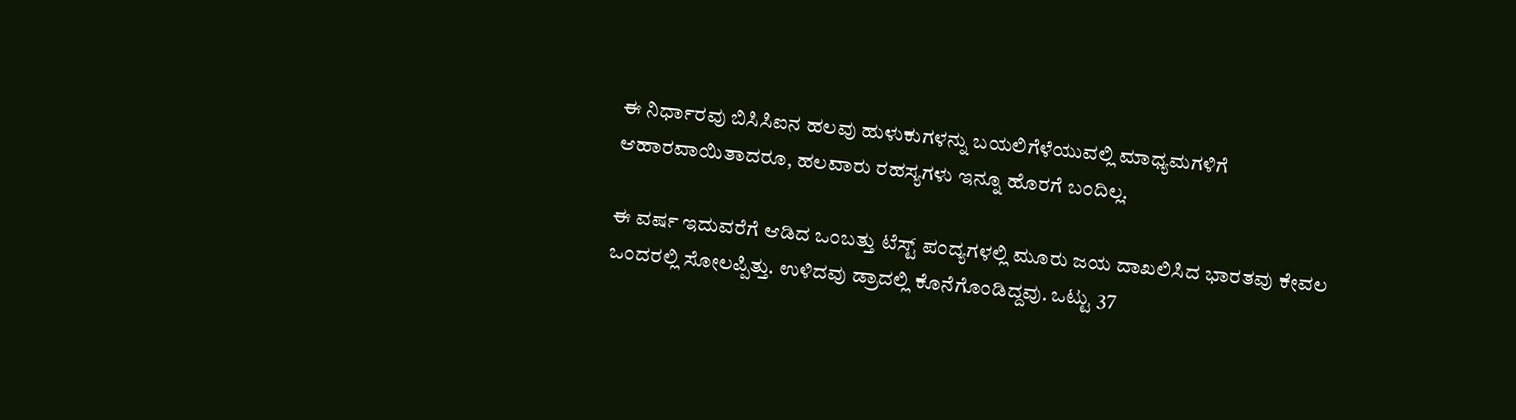ಈ ನಿರ್ಧಾರವು ಬಿಸಿಸಿಐನ ಹಲವು ಹುಳುಕುಗಳನ್ನು ಬಯಲಿಗೆಳೆಯುವಲ್ಲಿ ಮಾಧ್ಯಮಗಳಿಗೆ ಆಹಾರವಾಯಿತಾದರೂ, ಹಲವಾರು ರಹಸ್ಯಗಳು ಇನ್ನೂ ಹೊರಗೆ ಬಂದಿಲ್ಲ.

ಈ ವರ್ಷ ಇದುವರೆಗೆ ಆಡಿದ ಒಂಬತ್ತು ಟೆಸ್ಟ್ ಪಂದ್ಯಗಳಲ್ಲಿ ಮೂರು ಜಯ ದಾಖಲಿಸಿದ ಭಾರತವು ಕೇವಲ ಒಂದರಲ್ಲಿ ಸೋಲಪ್ಪಿತ್ತು. ಉಳಿದವು ಡ್ರಾದಲ್ಲಿ ಕೊನೆಗೊಂಡಿದ್ದವು. ಒಟ್ಟು 37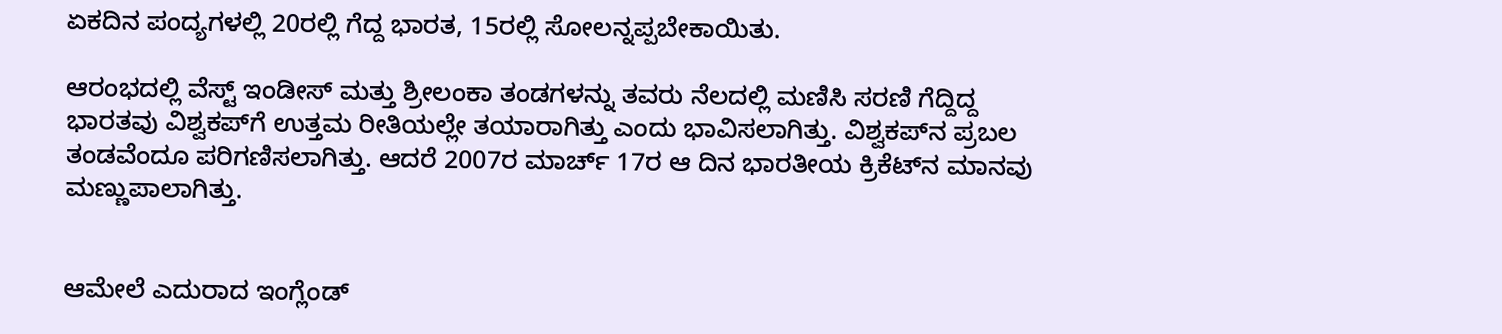ಏಕದಿನ ಪಂದ್ಯಗಳಲ್ಲಿ 20ರಲ್ಲಿ ಗೆದ್ದ ಭಾರತ, 15ರಲ್ಲಿ ಸೋಲನ್ನಪ್ಪಬೇಕಾಯಿತು.

ಆರಂಭದಲ್ಲಿ ವೆಸ್ಟ್ ಇಂಡೀಸ್ ಮತ್ತು ಶ್ರೀಲಂಕಾ ತಂಡಗಳನ್ನು ತವರು ನೆಲದಲ್ಲಿ ಮಣಿಸಿ ಸರಣಿ ಗೆದ್ದಿದ್ದ ಭಾರತವು ವಿಶ್ವಕಪ್‌ಗೆ ಉತ್ತಮ ರೀತಿಯಲ್ಲೇ ತಯಾರಾಗಿತ್ತು ಎಂದು ಭಾವಿಸಲಾಗಿತ್ತು. ವಿಶ್ವಕಪ್‌ನ ಪ್ರಬಲ ತಂಡವೆಂದೂ ಪರಿಗಣಿಸಲಾಗಿತ್ತು. ಆದರೆ 2007ರ ಮಾರ್ಚ್ 17ರ ಆ ದಿನ ಭಾರತೀಯ ಕ್ರಿಕೆಟ್‌ನ ಮಾನವು ಮಣ್ಣುಪಾಲಾಗಿತ್ತು.


ಆಮೇಲೆ ಎದುರಾದ ಇಂಗ್ಲೆಂಡ್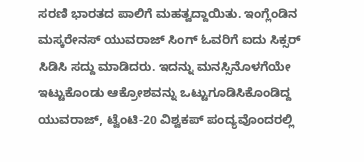ಸರಣಿ ಭಾರತದ ಪಾಲಿಗೆ ಮಹತ್ವದ್ದಾಯಿತು. ಇಂಗ್ಲೆಂಡಿನ ಮಸ್ಕರೇನಸ್ ಯುವರಾಜ್ ಸಿಂಗ್ ಓವರಿಗೆ ಐದು ಸಿಕ್ಸರ್ ಸಿಡಿಸಿ ಸದ್ದು ಮಾಡಿದರು. ಇದನ್ನು ಮನಸ್ಸಿನೊಳಗೆಯೇ ಇಟ್ಟುಕೊಂಡು ಆಕ್ರೋಶವನ್ನು ಒಟ್ಟುಗೂಡಿಸಿಕೊಂಡಿದ್ದ ಯುವರಾಜ್, ಟ್ವೆಂಟಿ-20 ವಿಶ್ವಕಪ್ ಪಂದ್ಯವೊಂದರಲ್ಲಿ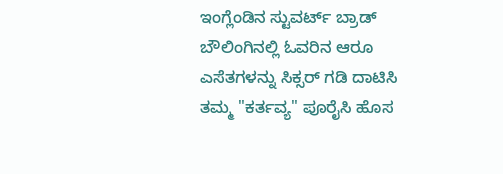ಇಂಗ್ಲೆಂಡಿನ ಸ್ಟುವರ್ಟ್ ಬ್ರಾಡ್ ಬೌಲಿಂಗಿನಲ್ಲಿ ಓವರಿನ ಆರೂ ಎಸೆತಗಳನ್ನು ಸಿಕ್ಸರ್ ಗಡಿ ದಾಟಿಸಿ ತಮ್ಮ "ಕರ್ತವ್ಯ" ಪೂರೈಸಿ ಹೊಸ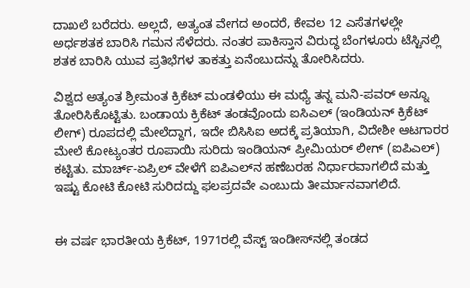ದಾಖಲೆ ಬರೆದರು. ಅಲ್ಲದೆ, ಅತ್ಯಂತ ವೇಗದ ಅಂದರೆ, ಕೇವಲ 12 ಎಸೆತಗಳಲ್ಲೇ ಅರ್ಧಶತಕ ಬಾರಿಸಿ ಗಮನ ಸೆಳೆದರು. ನಂತರ ಪಾಕಿಸ್ತಾನ ವಿರುದ್ಧ ಬೆಂಗಳೂರು ಟೆಸ್ಟಿನಲ್ಲಿ ಶತಕ ಬಾರಿಸಿ ಯುವ ಪ್ರತಿಭೆಗಳ ತಾಕತ್ತು ಏನೆಂಬುದನ್ನು ತೋರಿಸಿದರು.

ವಿಶ್ವದ ಅತ್ಯಂತ ಶ್ರೀಮಂತ ಕ್ರಿಕೆಟ್ ಮಂಡಳಿಯು ಈ ಮಧ್ಯೆ ತನ್ನ ಮನಿ-ಪವರ್ ಅನ್ನೂ ತೋರಿಸಿಕೊಟ್ಟಿತು. ಬಂಡಾಯ ಕ್ರಿಕೆಟ್ ತಂಡವೊಂದು ಐಸಿಎಲ್ (ಇಂಡಿಯನ್ ಕ್ರಿಕೆಟ್ ಲೀಗ್) ರೂಪದಲ್ಲಿ ಮೇಲೆದ್ದಾಗ, ಇದೇ ಬಿಸಿಸಿಐ ಅದಕ್ಕೆ ಪ್ರತಿಯಾಗಿ, ವಿದೇಶೀ ಆಟಗಾರರ ಮೇಲೆ ಕೋಟ್ಯಂತರ ರೂಪಾಯಿ ಸುರಿದು ಇಂಡಿಯನ್ ಪ್ರೀಮಿಯರ್ ಲೀಗ್ (ಐಪಿಎಲ್) ಕಟ್ಟಿತು. ಮಾರ್ಚ್-ಏಪ್ರಿಲ್ ವೇಳೆಗೆ ಐಪಿಎಲ್‌ನ ಹಣೆಬರಹ ನಿರ್ಧಾರವಾಗಲಿದೆ ಮತ್ತು ಇಷ್ಟು ಕೋಟಿ ಕೋಟಿ ಸುರಿದದ್ದು ಫಲಪ್ರದವೇ ಎಂಬುದು ತೀರ್ಮಾನವಾಗಲಿದೆ.


ಈ ವರ್ಷ ಭಾರತೀಯ ಕ್ರಿಕೆಟ್, 1971ರಲ್ಲಿ ವೆಸ್ಟ್ ಇಂಡೀಸ್‌ನಲ್ಲಿ ತಂಡದ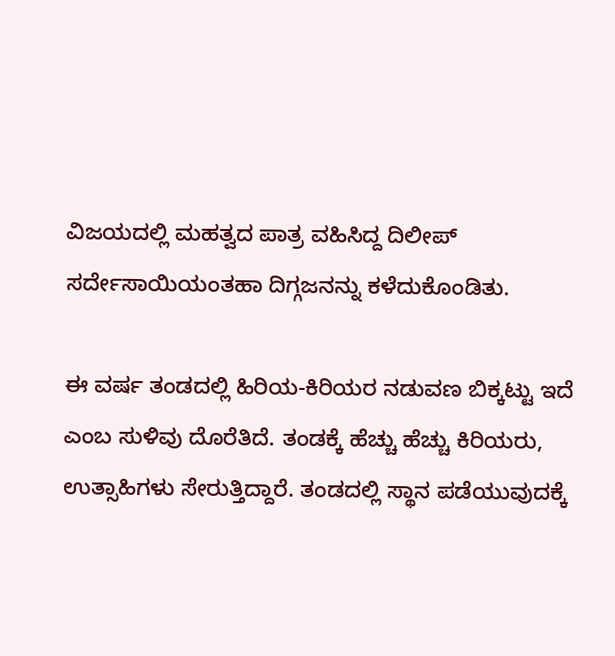ವಿಜಯದಲ್ಲಿ ಮಹತ್ವದ ಪಾತ್ರ ವಹಿಸಿದ್ದ ದಿಲೀಪ್ ಸರ್ದೇಸಾಯಿಯಂತಹಾ ದಿಗ್ಗಜನನ್ನು ಕಳೆದುಕೊಂಡಿತು.

ಈ ವರ್ಷ ತಂಡದಲ್ಲಿ ಹಿರಿಯ-ಕಿರಿಯರ ನಡುವಣ ಬಿಕ್ಕಟ್ಟು ಇದೆ ಎಂಬ ಸುಳಿವು ದೊರೆತಿದೆ. ತಂಡಕ್ಕೆ ಹೆಚ್ಚು ಹೆಚ್ಚು ಕಿರಿಯರು, ಉತ್ಸಾಹಿಗಳು ಸೇರುತ್ತಿದ್ದಾರೆ. ತಂಡದಲ್ಲಿ ಸ್ಥಾನ ಪಡೆಯುವುದಕ್ಕೆ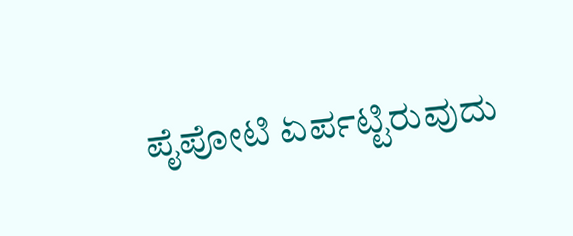ಪೈಪೋಟಿ ಏರ್ಪಟ್ಟಿರುವುದು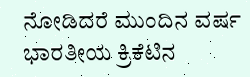ನೋಡಿದರೆ ಮುಂದಿನ ವರ್ಷ ಭಾರತೀಯ ಕ್ರಿಕೆಟಿನ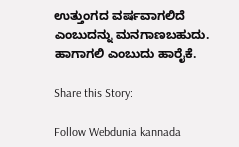ಉತ್ತುಂಗದ ವರ್ಷವಾಗಲಿದೆ ಎಂಬುದನ್ನು ಮನಗಾಣಬಹುದು. ಹಾಗಾಗಲಿ ಎಂಬುದು ಹಾರೈಕೆ.

Share this Story:

Follow Webdunia kannada